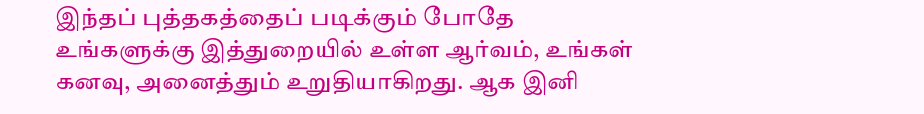இந்தப் புத்தகத்தைப் படிக்கும் போதே உங்களுக்கு இத்துறையில் உள்ள ஆர்வம், உங்கள் கனவு, அனைத்தும் உறுதியாகிறது. ஆக இனி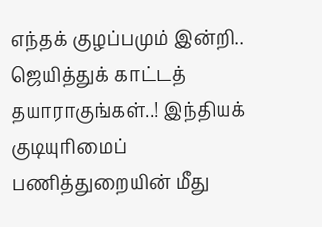எந்தக் குழப்பமும் இன்றி.. ஜெயித்துக் காட்டத் தயாராகுங்கள்..! இந்தியக் குடியுரிமைப் பணித்துறையின் மீது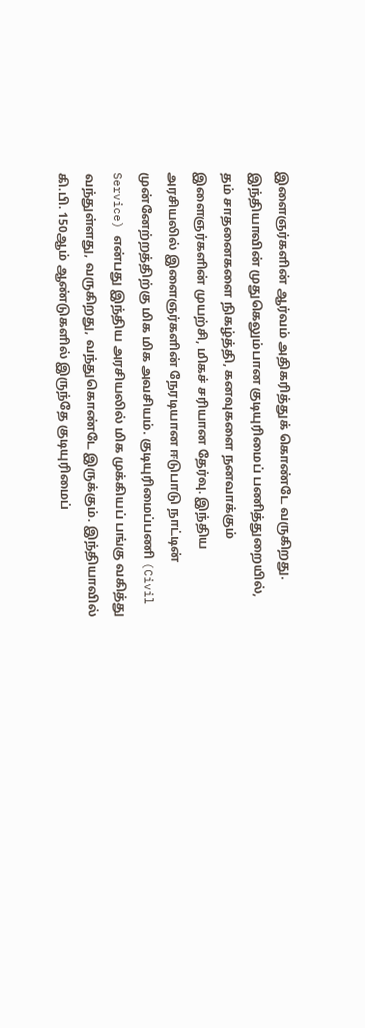இளைஞர்களின் ஆர்வம் அதிகரித்துக் கொண்டே வருகிறது. இந்தியாவின் முதுகெலும்பான குடியுரிமைப் பணித்துறையில், தம் சாதனைகளை நிகழ்த்தி, கனவுகளை நனவாக்கும் இளைஞர்களின் முயற்சி, மிகச் சரியான தேர்வு. இந்திய அரசியலில் இளைஞர்களின் நேரடியான ஈடுபாடு நாட்டின் முன்னேற்றத்திற்கு மிக மிக அவசியம். குடியுரிமைப்பணி (Civil Service) என்பது இந்திய அரசியலில் மிக முக்கியப் பங்கு வகித்து வந்துள்ளது, வருகிறது, வந்துகொண்டே இருக்கும். இந்தியாவில் கி.பி. 150ஆம் ஆண்டுகளில் இருந்தே குடியுரிமைப்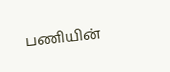பணியின்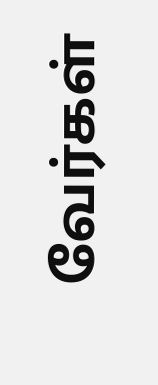வேர்கள்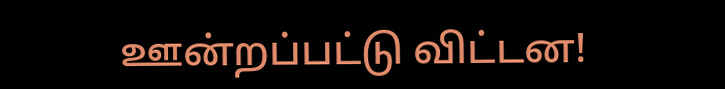ஊன்றப்பட்டு விட்டன!